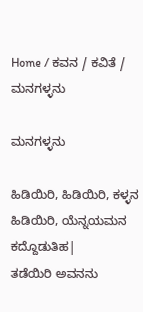Home / ಕವನ / ಕವಿತೆ / ಮನಗಳ್ಳನು

ಮನಗಳ್ಳನು

ಹಿಡಿಯಿರಿ, ಹಿಡಿಯಿರಿ, ಕಳ್ಳನ ಹಿಡಿಯಿರಿ, ಯೆನ್ನಯಮನ ಕದ್ದೊಡುತಿಹ|
ತಡೆಯಿರಿ ಅವನನು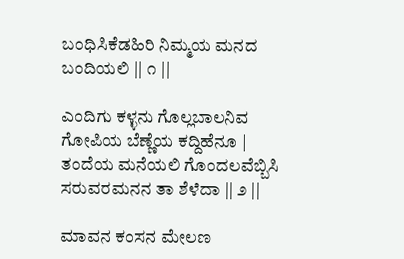ಬಂಧಿಸಿಕೆಡಹಿರಿ ನಿಮ್ಮಯ ಮನದ ಬಂದಿಯಲಿ || ೧ ||

ಎಂದಿಗು ಕಳ್ಳನು ಗೊಲ್ಲಬಾಲನಿವ ಗೋಪಿಯ ಬೆಣ್ಣೆಯ ಕದ್ದಿಹೆನೂ |
ತಂದೆಯ ಮನೆಯಲಿ ಗೊಂದಲವೆಬ್ಬಿಸಿ ಸರುವರಮನನ ತಾ ಶೆಳೆದಾ || ೨ ||

ಮಾವನ ಕಂಸನ ಮೇಲಣ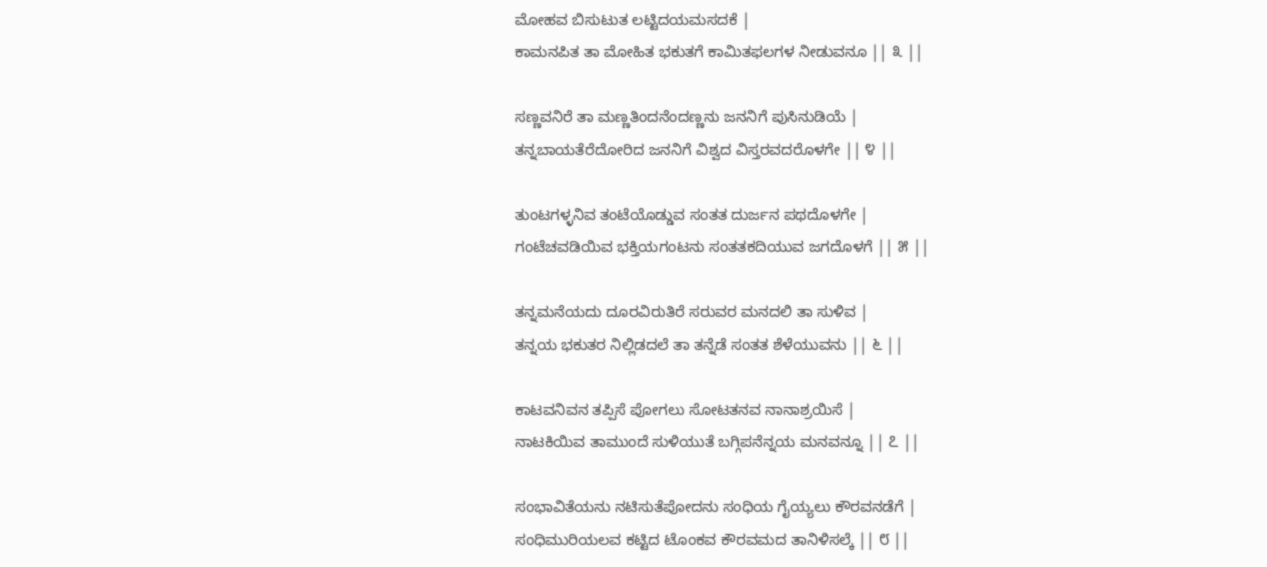ಮೋಹವ ಬಿಸುಟುತ ಲಟ್ಟಿದಯಮಸದಕೆ |
ಕಾಮನಪಿತ ತಾ ಮೋಹಿತ ಭಕುತಗೆ ಕಾಮಿತಫಲಗಳ ನೀಡುವನೂ || ೩ ||

ಸಣ್ಣವನಿರೆ ತಾ ಮಣ್ಣತಿಂದನೆಂದಣ್ಣನು ಜನನಿಗೆ ಪುಸಿನುಡಿಯೆ |
ತನ್ನಬಾಯತೆರೆದೋರಿದ ಜನನಿಗೆ ವಿಶ್ವದ ವಿಸ್ತರವದರೊಳಗೇ || ೪ ||

ತುಂಟಗಳ್ಳನಿವ ತಂಟೆಯೊಡ್ಡುವ ಸಂತತ ದುರ್ಜನ ಪಥದೊಳಗೇ |
ಗಂಟೆಚವಡಿಯಿವ ಭಕ್ತಿಯಗಂಟನು ಸಂತತಕದಿಯುವ ಜಗದೊಳಗೆ || ೫ ||

ತನ್ನಮನೆಯದು ದೂರವಿರುತಿರೆ ಸರುವರ ಮನದಲಿ ತಾ ಸುಳಿವ |
ತನ್ನಯ ಭಕುತರ ನಿಲ್ಲಿಡದಲೆ ತಾ ತನ್ನೆಡೆ ಸಂತತ ಶೆಳೆಯುವನು || ೬ ||

ಕಾಟವನಿವನ ತಪ್ಪಿಸೆ ಪೋಗಲು ಸೋಟತನವ ನಾನಾಶ್ರಯಿಸೆ |
ನಾಟಕಿಯಿವ ತಾಮುಂದೆ ಸುಳಿಯುತೆ ಬಗ್ಗಿಪನೆನ್ನಯ ಮನವನ್ನೂ || ೭ ||

ಸಂಭಾವಿತೆಯನು ನಟಿಸುತೆಪೋದನು ಸಂಧಿಯ ಗೈಯ್ಯಲು ಕೌರವನಡೆಗೆ |
ಸಂಧಿಮುರಿಯಲವ ಕಟ್ಟಿದ ಟೊಂಕವ ಕೌರವಮದ ತಾನಿಳಿಸಲ್ಕೆ || ೮ ||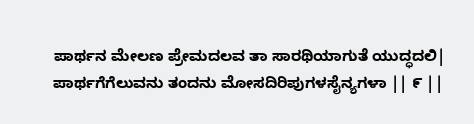ಪಾರ್ಥನ ಮೇಲಣ ಪ್ರೇಮದಲವ ತಾ ಸಾರಥಿಯಾಗುತೆ ಯುದ್ಧದಲಿ|
ಪಾರ್ಥಗೆಗೆಲುವನು ತಂದನು ಮೋಸದಿರಿಪುಗಳಸೈನ್ಯಗಳಾ || ೯ ||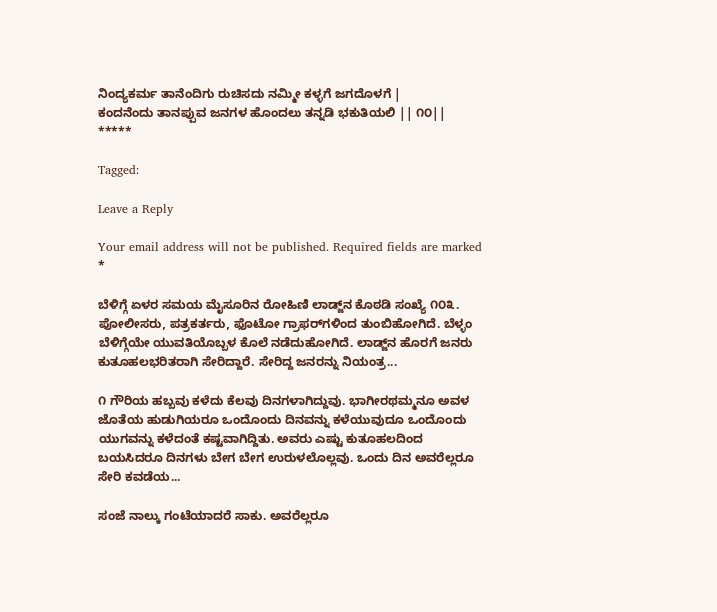ನಿಂದ್ಯಕರ್ಮ ತಾನೆಂದಿಗು ರುಚಿಸದು ನಮ್ಮೀ ಕಳ್ಳಗೆ ಜಗದೊಳಗೆ |
ಕಂದನೆಂದು ತಾನಪ್ಪುವ ಜನಗಳ ಹೊಂದಲು ತನ್ನಡಿ ಭಕುತಿಯಲಿ || ೧೦||
*****

Tagged:

Leave a Reply

Your email address will not be published. Required fields are marked *

ಬೆಳಿಗ್ಗೆ ಏಳರ ಸಮಯ ಮೈಸೂರಿನ ರೋಹಿಣಿ ಲಾಡ್ಜ್‌ನ ಕೊಠಡಿ ಸಂಖ್ಯೆ ೧೦೩. ಪೋಲೀಸರು, ಪತ್ರಕರ್ತರು, ಫೊಟೋ ಗ್ರಾಫರ್‌ಗಳಿಂದ ತುಂಬಿಹೋಗಿದೆ. ಬೆಳ್ಳಂ ಬೆಳಿಗ್ಗೆಯೇ ಯುವತಿಯೊಬ್ಬಳ ಕೊಲೆ ನಡೆದುಹೋಗಿದೆ. ಲಾಡ್ಜ್‌ನ ಹೊರಗೆ ಜನರು ಕುತೂಹಲಭರಿತರಾಗಿ ಸೇರಿದ್ದಾರೆ. ಸೇರಿದ್ದ ಜನರನ್ನು ನಿಯಂತ್ರ...

೧ ಗೌರಿಯ ಹಬ್ಬವು ಕಳೆದು ಕೆಲವು ದಿನಗಳಾಗಿದ್ದುವು. ಭಾಗೀರಥಮ್ಮನೂ ಅವಳ ಜೊತೆಯ ಹುಡುಗಿಯರೂ ಒಂದೊಂದು ದಿನವನ್ನು ಕಳೆಯುವುದೂ ಒಂದೊಂದು ಯುಗವನ್ನು ಕಳೆದಂತೆ ಕಷ್ಟವಾಗಿದ್ದಿತು. ಅವರು ಎಷ್ಟು ಕುತೂಹಲದಿಂದ ಬಯಸಿದರೂ ದಿನಗಳು ಬೇಗ ಬೇಗ ಉರುಳಲೊಲ್ಲವು. ಒಂದು ದಿನ ಅವರೆಲ್ಲರೂ ಸೇರಿ ಕವಡೆಯ...

ಸಂಜೆ ನಾಲ್ಕು ಗಂಟೆಯಾದರೆ ಸಾಕು. ಅವರೆಲ್ಲರೂ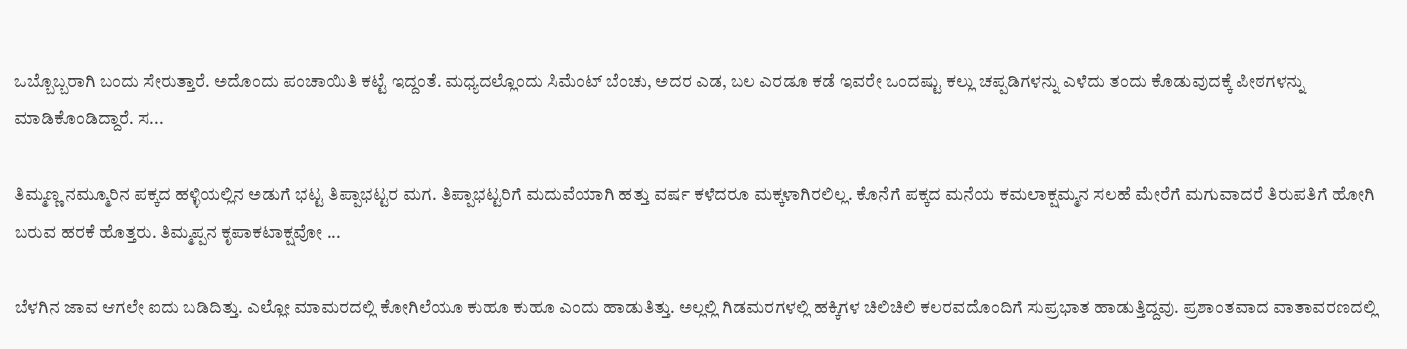ಒಬ್ಬೊಬ್ಬರಾಗಿ ಬಂದು ಸೇರುತ್ತಾರೆ. ಅದೊಂದು ಪಂಚಾಯಿತಿ ಕಟ್ಟೆ ಇದ್ದಂತೆ. ಮಧ್ಯದಲ್ಲೊಂದು ಸಿಮೆಂಟ್ ಬೆಂಚು, ಅದರ ಎಡ, ಬಲ ಎರಡೂ ಕಡೆ ಇವರೇ ಒಂದಷ್ಟು ಕಲ್ಲು ಚಪ್ಪಡಿಗಳನ್ನು ಎಳೆದು ತಂದು ಕೊಡುವುದಕ್ಕೆ ಪೀಠಗಳನ್ನು ಮಾಡಿಕೊಂಡಿದ್ದಾರೆ. ಸ...

ತಿಮ್ಮಣ್ಣ ನಮ್ಮೂರಿನ ಪಕ್ಕದ ಹಳ್ಳಿಯಲ್ಲಿನ ಅಡುಗೆ ಭಟ್ಟ ತಿಪ್ಪಾಭಟ್ಟರ ಮಗ. ತಿಪ್ಪಾಭಟ್ಟರಿಗೆ ಮದುವೆಯಾಗಿ ಹತ್ತು ವರ್ಷ ಕಳೆದರೂ ಮಕ್ಕಳಾಗಿರಲಿಲ್ಲ. ಕೊನೆಗೆ ಪಕ್ಕದ ಮನೆಯ ಕಮಲಾಕ್ಷಮ್ಮನ ಸಲಹೆ ಮೇರೆಗೆ ಮಗುವಾದರೆ ತಿರುಪತಿಗೆ ಹೋಗಿ ಬರುವ ಹರಕೆ ಹೊತ್ತರು. ತಿಮ್ಮಪ್ಪನ ಕೃಪಾಕಟಾಕ್ಷವೋ ...

ಬೆಳಗಿನ ಜಾವ ಆಗಲೇ ಐದು ಬಡಿದಿತ್ತು. ಎಲ್ಲೋ ಮಾಮರದಲ್ಲಿ ಕೋಗಿಲೆಯೂ ಕುಹೂ ಕುಹೂ ಎಂದು ಹಾಡುತಿತ್ತು. ಅಲ್ಲಲ್ಲಿ ಗಿಡಮರಗಳಲ್ಲಿ ಹಕ್ಕಿಗಳ ಚಿಲಿಚಿಲಿ ಕಲರವದೊಂದಿಗೆ ಸುಪ್ರಭಾತ ಹಾಡುತ್ತಿದ್ದವು. ಪ್ರಶಾಂತವಾದ ವಾತಾವರಣದಲ್ಲಿ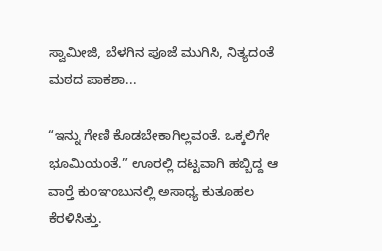ಸ್ವಾಮೀಜಿ, ಬೆಳಗಿನ ಪೂಜೆ ಮುಗಿಸಿ, ನಿತ್ಯದಂತೆ ಮಠದ ಪಾಕಶಾ...

“ಇನ್ನು ಗೇಣಿ ಕೊಡಬೇಕಾಗಿಲ್ಲವಂತೆ. ಒಕ್ಕಲಿಗೇ ಭೂಮಿಯಂತೆ.” ಊರಲ್ಲಿ ದಟ್ಟವಾಗಿ ಹಬ್ಬಿದ್ದ ಆ ವಾರ್‍ತೆ ಕುಂಞಂಬುನಲ್ಲಿ ಅಸಾಧ್ಯ ಕುತೂಹಲ ಕೆರಳಿಸಿತ್ತು.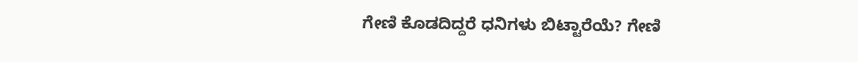ಗೇಣಿ ಕೊಡದಿದ್ದರೆ ಧನಿಗಳು ಬಿಟ್ಟಾರೆಯೆ? ಗೇಣಿ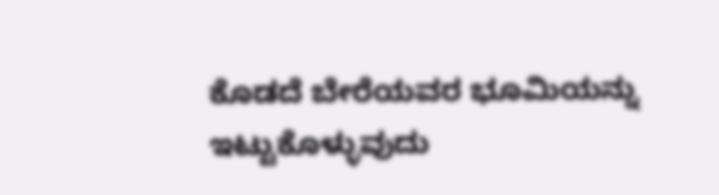ಕೊಡದೆ ಬೇರೆಯವರ ಭೂಮಿಯನ್ನು ಇಟ್ಟುಕೊಳ್ಳುವುದು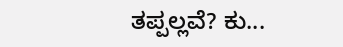ತಪ್ಪಲ್ಲವೆ? ಕು...